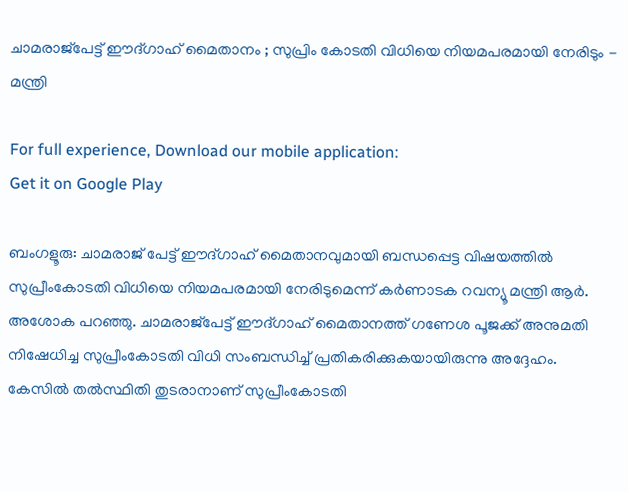ചാമരാജ്പേട്ട് ഈദ്ഗാഹ് മൈതാനം ; സുപ്രിം കോടതി വിധിയെ നിയമപരമായി നേരിടും - മന്ത്രി

For full experience, Download our mobile application:
Get it on Google Play

ബംഗളൂരു: ചാമരാജ് പേട്ട് ഈദ്ഗാഹ് മൈതാനവുമായി ബന്ധപ്പെട്ട വിഷയത്തില്‍ സുപ്രീംകോടതി വിധിയെ നിയമപരമായി നേരിടുമെന്ന് കര്‍ണാടക റവന്യൂ മന്ത്രി ആര്‍. അശോക പറഞ്ഞു. ചാമരാജ്പേട്ട് ഈദ്ഗാഹ് മൈതാനത്ത് ഗണേശ പൂജക്ക് അനുമതി നിഷേധിച്ച സുപ്രീംകോടതി വിധി സംബന്ധിച്ച്‌ പ്രതികരിക്കുകയായിരുന്നു അദ്ദേഹം. കേസില്‍ തല്‍സ്ഥിതി തുടരാനാണ് സുപ്രീംകോടതി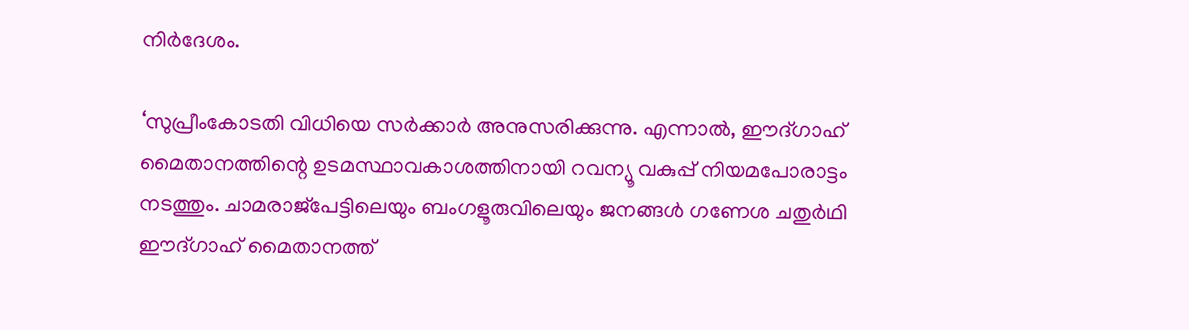നിര്‍ദേശം.

‘സുപ്രീംകോടതി വിധിയെ സര്‍ക്കാര്‍ അനുസരിക്കുന്നു. എന്നാല്‍, ഈദ്ഗാഹ് മൈതാനത്തിന്റെ ഉടമസ്ഥാവകാശത്തിനായി റവന്യൂ വകുപ്പ് നിയമപോരാട്ടം നടത്തും. ചാമരാജ്പേട്ടിലെയും ബംഗളൂരുവിലെയും ജനങ്ങള്‍ ഗണേശ ചതുര്‍ഥി ഈദ്ഗാഹ് മൈതാനത്ത്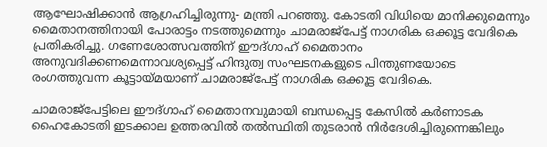ആഘോഷിക്കാന്‍ ആഗ്രഹിച്ചിരുന്നു- മന്ത്രി പറഞ്ഞു. കോടതി വിധിയെ മാനിക്കുമെന്നും മൈതാനത്തിനായി പോരാട്ടം നടത്തുമെന്നും ചാമരാജ്പേട്ട് നാഗരിക ഒക്കൂട്ട വേദികെ പ്രതികരിച്ചു. ഗണേശോത്സവത്തിന് ഈദ്ഗാഹ് മൈതാനം അനുവദിക്കണമെന്നാവശ്യപ്പെട്ട് ഹിന്ദുത്വ സംഘടനകളുടെ പിന്തുണയോടെ രംഗത്തുവന്ന കൂട്ടായ്മയാണ് ചാമരാജ്പേട്ട് നാഗരിക ഒക്കൂട്ട വേദികെ.

ചാമരാജ്പേട്ടിലെ ഈദ്ഗാഹ് മൈതാനവുമായി ബന്ധപ്പെട്ട കേസില്‍ കര്‍ണാടക ഹൈകോടതി ഇടക്കാല ഉത്തരവില്‍ തല്‍സ്ഥിതി തുടരാന്‍ നിര്‍ദേശിച്ചിരുന്നെങ്കിലും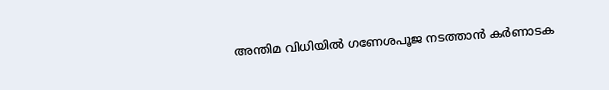അന്തിമ വിധിയില്‍ ഗണേശപൂജ നടത്താന്‍ കര്‍ണാടക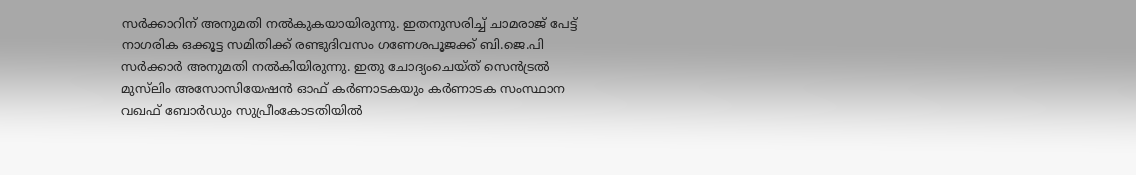സര്‍ക്കാറിന് അനുമതി നല്‍കുകയായിരുന്നു. ഇതനുസരിച്ച്‌ ചാമരാജ് പേട്ട് നാഗരിക ഒക്കൂട്ട സമിതിക്ക് രണ്ടുദിവസം ഗണേശപൂജക്ക് ബി.ജെ.പി സര്‍ക്കാര്‍ അനുമതി നല്‍കിയിരുന്നു. ഇതു ചോദ്യംചെയ്ത് സെന്‍ട്രല്‍ മുസ്‍ലിം അസോസിയേഷന്‍ ഓഫ് കര്‍ണാടകയും കര്‍ണാടക സംസ്ഥാന വഖഫ് ബോര്‍ഡും സുപ്രീംകോടതിയില്‍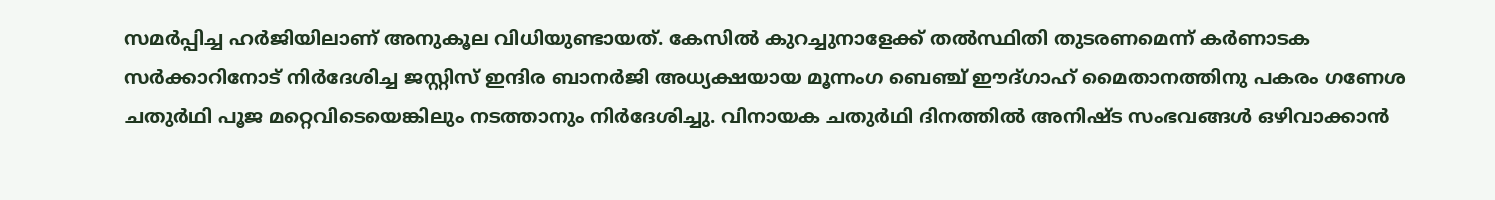സമര്‍പ്പിച്ച ഹർജിയിലാണ് അനുകൂല വിധിയുണ്ടായത്. കേസില്‍ കുറച്ചുനാളേക്ക് തല്‍സ്ഥിതി തുടരണമെന്ന് കര്‍ണാടക സര്‍ക്കാറിനോട് നിര്‍ദേശിച്ച ജസ്റ്റിസ് ഇന്ദിര ബാനര്‍ജി അധ്യക്ഷയായ മൂന്നംഗ ബെഞ്ച് ഈദ്ഗാഹ് മൈതാനത്തിനു പകരം ഗണേശ ചതുര്‍ഥി പൂജ മറ്റെവിടെയെങ്കിലും നടത്താനും നിര്‍ദേശിച്ചു. വിനായക ചതുര്‍ഥി ദിനത്തില്‍ അനിഷ്ട സംഭവങ്ങള്‍ ഒഴിവാക്കാന്‍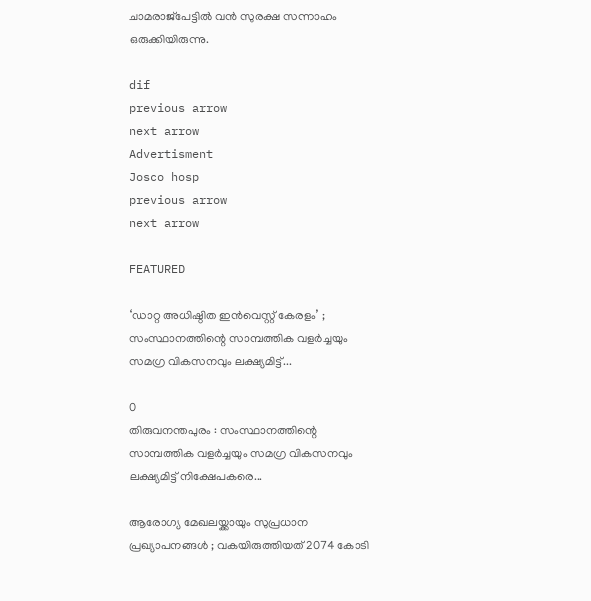ചാമരാജ്പേട്ടില്‍ വന്‍ സുരക്ഷ സന്നാഹം ഒരുക്കിയിരുന്നു.

dif
previous arrow
next arrow
Advertisment
Josco hosp
previous arrow
next arrow

FEATURED

‘ഡാറ്റ അധിഷ്ഠിത ഇൻവെസ്റ്റ് കേരളം’ ; സംസ്ഥാനത്തിന്റെ സാമ്പത്തിക വളർച്ചയും സമഗ്ര വികസനവും ലക്ഷ്യമിട്ട്...

0
തിരുവനന്തപുരം : സംസ്ഥാനത്തിന്റെ സാമ്പത്തിക വളർച്ചയും സമഗ്ര വികസനവും ലക്ഷ്യമിട്ട് നിക്ഷേപകരെ...

ആരോഗ്യ മേഖലയ്ക്കായും സുപ്രധാന പ്രഖ്യാപനങ്ങൾ ; വകയിരുത്തിയത് 2074 കോടി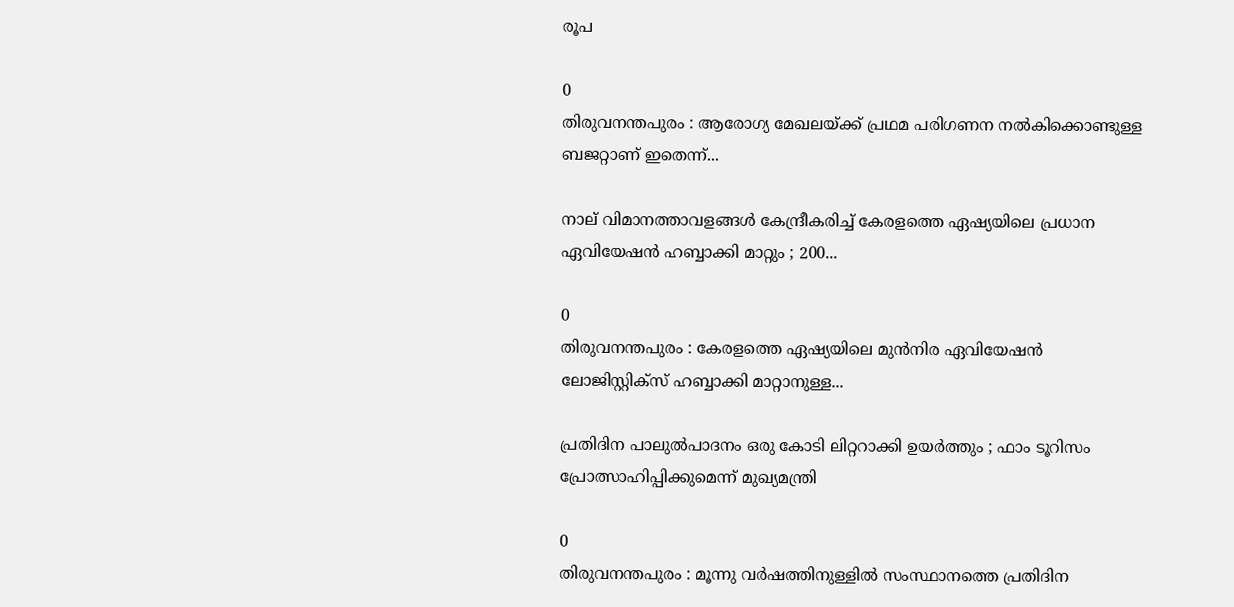രൂപ

0
തിരുവനന്തപുരം : ആരോഗ്യ മേഖലയ്ക്ക് പ്രഥമ പരിഗണന നൽകിക്കൊണ്ടുള്ള ബജറ്റാണ് ഇതെന്ന്...

നാല് വിമാനത്താവളങ്ങൾ കേന്ദ്രീകരിച്ച് കേരളത്തെ ഏഷ്യയിലെ പ്രധാന ഏവിയേഷൻ ഹബ്ബാക്കി മാറ്റും ; 200...

0
തിരുവനന്തപുരം : കേരളത്തെ ഏഷ്യയിലെ മുൻനിര ഏവിയേഷൻ ലോജിസ്റ്റിക്‌സ് ഹബ്ബാക്കി മാറ്റാനുള്ള...

പ്രതിദിന പാലുൽപാദനം ഒരു കോടി ലിറ്ററാക്കി ഉയർത്തും ; ഫാം ടൂറിസം പ്രോത്സാഹിപ്പിക്കുമെന്ന് മുഖ്യമന്ത്രി

0
തിരുവനന്തപുരം : മൂന്നു വർഷത്തിനുള്ളിൽ സംസ്ഥാനത്തെ പ്രതിദിന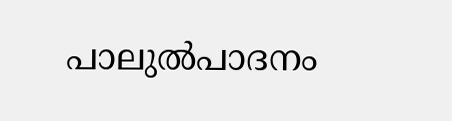പാലുൽപാദനം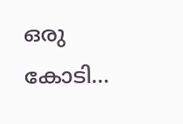ഒരു കോടി...